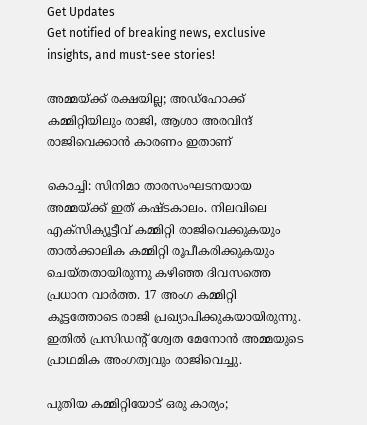Get Updates
Get notified of breaking news, exclusive insights, and must-see stories!

അമ്മയ്ക്ക് രക്ഷയില്ല; അഡ്‌ഹോക്ക് കമ്മിറ്റിയിലും രാജി, ആശാ അരവിന്ദ് രാജിവെക്കാന്‍ കാരണം ഇതാണ്

കൊച്ചി: സിനിമാ താരസംഘടനയായ അമ്മയ്ക്ക് ഇത് കഷ്ടകാലം. നിലവിലെ എക്‌സിക്യൂട്ടീവ് കമ്മിറ്റി രാജിവെക്കുകയും താല്‍ക്കാലിക കമ്മിറ്റി രൂപീകരിക്കുകയും ചെയ്തതായിരുന്നു കഴിഞ്ഞ ദിവസത്തെ പ്രധാന വാര്‍ത്ത. 17 അംഗ കമ്മിറ്റി കൂട്ടത്തോടെ രാജി പ്രഖ്യാപിക്കുകയായിരുന്നു. ഇതില്‍ പ്രസിഡന്റ് ശ്വേത മേനോന്‍ അമ്മയുടെ പ്രാഥമിക അംഗത്വവും രാജിവെച്ചു.

പുതിയ കമ്മിറ്റിയോട് ഒരു കാര്യം;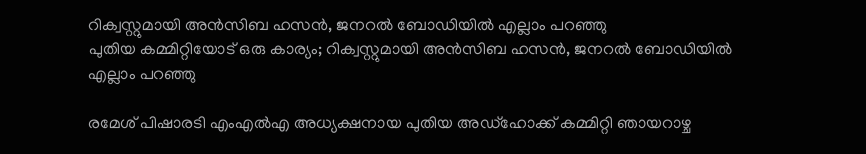റിക്വസ്റ്റുമായി അന്‍സിബ ഹസന്‍, ജനറല്‍ ബോഡിയില്‍ എല്ലാം പറഞ്ഞു
പുതിയ കമ്മിറ്റിയോട് ഒരു കാര്യം; റിക്വസ്റ്റുമായി അന്‍സിബ ഹസന്‍, ജനറല്‍ ബോഡിയില്‍ എല്ലാം പറഞ്ഞു

രമേശ് പിഷാരടി എംഎല്‍എ അധ്യക്ഷനായ പുതിയ അഡ്‌ഹോക്ക് കമ്മിറ്റി ഞായറാഴ്ച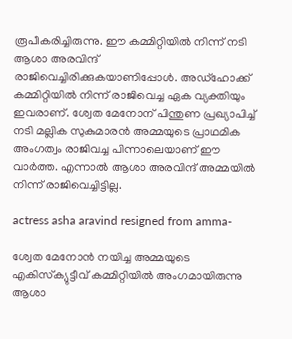രൂപീകരിച്ചിരുന്നു. ഈ കമ്മിറ്റിയില്‍ നിന്ന് നടി ആശാ അരവിന്ദ് രാജിവെച്ചിരിക്കുകയാണിപ്പോള്‍. അഡ്‌ഹോക്ക് കമ്മിറ്റിയില്‍ നിന്ന് രാജിവെച്ച ഏക വ്യക്തിയും ഇവരാണ്. ശ്വേത മേനോന് പിന്തുണ പ്രഖ്യാപിച്ച് നടി മല്ലിക സുകുമാരന്‍ അമ്മയുടെ പ്രാഥമിക അംഗത്വം രാജിവച്ച പിന്നാലെയാണ് ഈ വാര്‍ത്ത. എന്നാല്‍ ആശാ അരവിന്ദ് അമ്മയില്‍ നിന്ന് രാജിവെച്ചിട്ടില്ല.

actress asha aravind resigned from amma-

ശ്വേത മേനോന്‍ നയിച്ച അമ്മയുടെ എകിസ്‌ക്യുട്ടീവ് കമ്മിറ്റിയില്‍ അംഗമായിരുന്നു ആശാ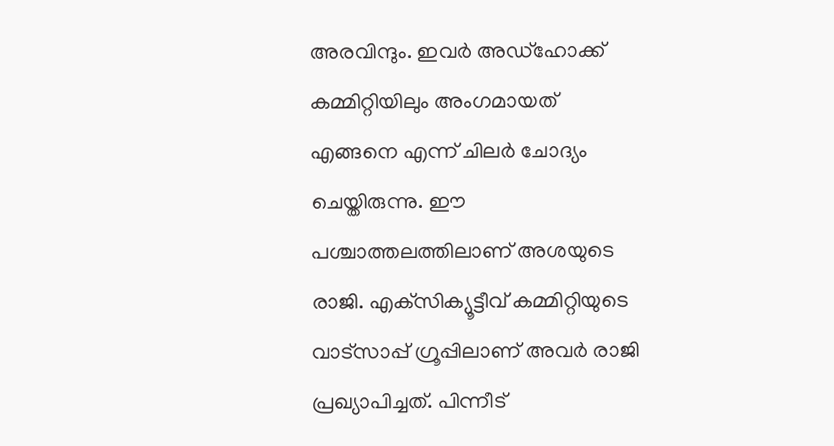അരവിന്ദും. ഇവര്‍ അഡ്‌ഹോക്ക് കമ്മിറ്റിയിലും അംഗമായത് എങ്ങനെ എന്ന് ചിലര്‍ ചോദ്യം ചെയ്തിരുന്നു. ഈ പശ്ചാത്തലത്തിലാണ് അശയുടെ രാജി. എക്‌സിക്യൂട്ടീവ് കമ്മിറ്റിയുടെ വാട്‌സാപ്പ് ഗ്രൂപ്പിലാണ് അവര്‍ രാജി പ്രഖ്യാപിച്ചത്. പിന്നീട്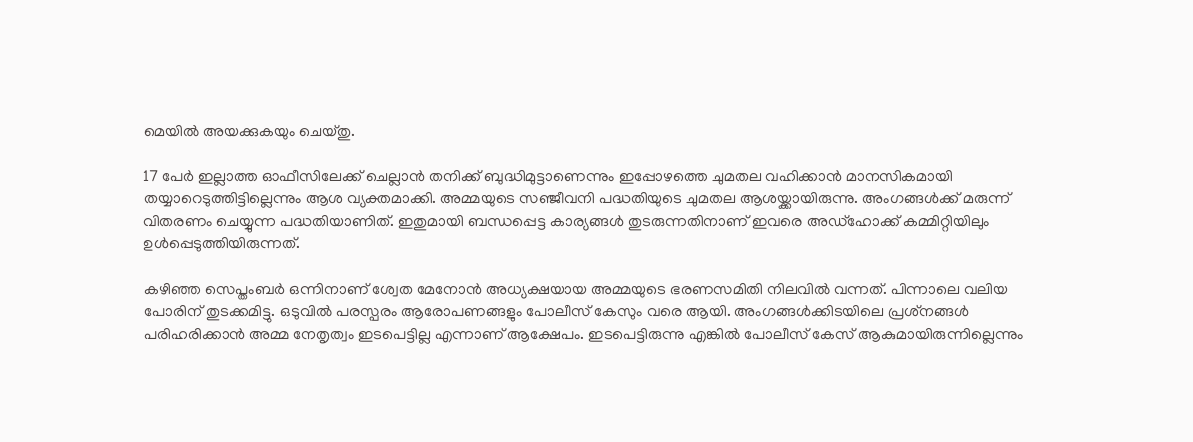മെയില്‍ അയക്കുകയും ചെയ്തു.

17 പേര്‍ ഇല്ലാത്ത ഓഫീസിലേക്ക് ചെല്ലാന്‍ തനിക്ക് ബുദ്ധിമുട്ടാണെന്നും ഇപ്പോഴത്തെ ചുമതല വഹിക്കാന്‍ മാനസികമായി തയ്യാറെടുത്തിട്ടില്ലെന്നും ആശ വ്യക്തമാക്കി. അമ്മയുടെ സഞ്ജീവനി പദ്ധതിയുടെ ചുമതല ആശയ്ക്കായിരുന്നു. അംഗങ്ങള്‍ക്ക് മരുന്ന് വിതരണം ചെയ്യുന്ന പദ്ധതിയാണിത്. ഇതുമായി ബന്ധപ്പെട്ട കാര്യങ്ങള്‍ തുടരുന്നതിനാണ് ഇവരെ അഡ്‌ഹോക്ക് കമ്മിറ്റിയിലും ഉള്‍പ്പെടുത്തിയിരുന്നത്.

കഴിഞ്ഞ സെപ്തംബര്‍ ഒന്നിനാണ് ശ്വേത മേനോന്‍ അധ്യക്ഷയായ അമ്മയുടെ ഭരണസമിതി നിലവില്‍ വന്നത്. പിന്നാലെ വലിയ പോരിന് തുടക്കമിട്ടു. ഒടുവില്‍ പരസ്പരം ആരോപണങ്ങളും പോലീസ് കേസും വരെ ആയി. അംഗങ്ങള്‍ക്കിടയിലെ പ്രശ്‌നങ്ങള്‍ പരിഹരിക്കാന്‍ അമ്മ നേതൃത്വം ഇടപെട്ടില്ല എന്നാണ് ആക്ഷേപം. ഇടപെട്ടിരുന്നു എങ്കില്‍ പോലീസ് കേസ് ആകുമായിരുന്നില്ലെന്നും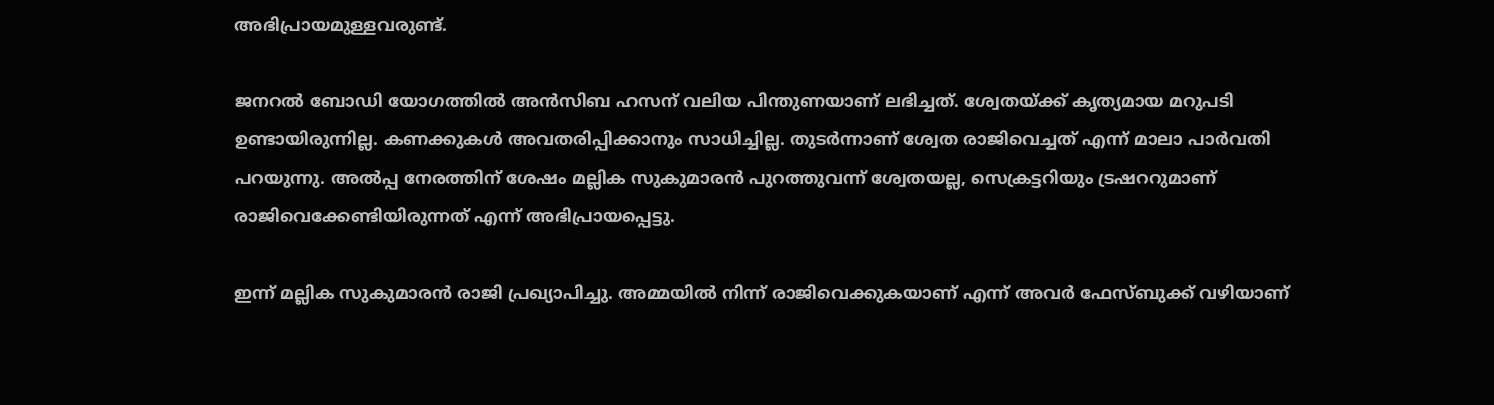അഭിപ്രായമുള്ളവരുണ്ട്.

ജനറല്‍ ബോഡി യോഗത്തില്‍ അന്‍സിബ ഹസന് വലിയ പിന്തുണയാണ് ലഭിച്ചത്. ശ്വേതയ്ക്ക് കൃത്യമായ മറുപടി ഉണ്ടായിരുന്നില്ല. കണക്കുകള്‍ അവതരിപ്പിക്കാനും സാധിച്ചില്ല. തുടര്‍ന്നാണ് ശ്വേത രാജിവെച്ചത് എന്ന് മാലാ പാര്‍വതി പറയുന്നു. അല്‍പ്പ നേരത്തിന് ശേഷം മല്ലിക സുകുമാരന്‍ പുറത്തുവന്ന് ശ്വേതയല്ല, സെക്രട്ടറിയും ട്രഷററുമാണ് രാജിവെക്കേണ്ടിയിരുന്നത് എന്ന് അഭിപ്രായപ്പെട്ടു.

ഇന്ന് മല്ലിക സുകുമാരന്‍ രാജി പ്രഖ്യാപിച്ചു. അമ്മയില്‍ നിന്ന് രാജിവെക്കുകയാണ് എന്ന് അവര്‍ ഫേസ്ബുക്ക് വഴിയാണ്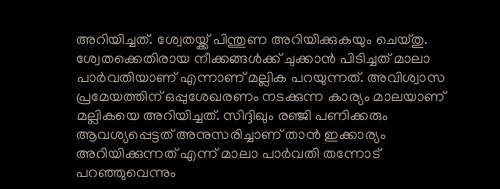അറിയിച്ചത്. ശ്വേതയ്ക്ക് പിന്തുണ അറിയിക്കുകയും ചെയ്തു. ശ്വേതക്കെതിരായ നീക്കങ്ങള്‍ക്ക് ചുക്കാന്‍ പിടിച്ചത് മാലാ പാര്‍വതിയാണ് എന്നാണ് മല്ലിക പറയുന്നത്. അവിശ്വാസ പ്രമേയത്തിന് ഒപ്പുശേഖരണം നടക്കുന്ന കാര്യം മാലയാണ് മല്ലികയെ അറിയിച്ചത്. സിദ്ദിഖും രഞ്ജി പണിക്കരും ആവശ്യപ്പെട്ടത് അനുസരിച്ചാണ് താന്‍ ഇക്കാര്യം അറിയിക്കുന്നത് എന്ന് മാലാ പാര്‍വതി തന്നോട് പറഞ്ഞുവെന്നും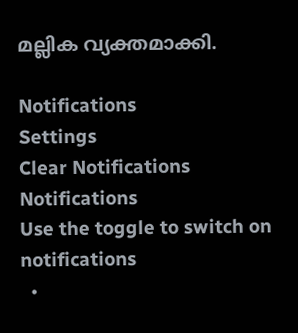മല്ലിക വ്യക്തമാക്കി.

Notifications
Settings
Clear Notifications
Notifications
Use the toggle to switch on notifications
  •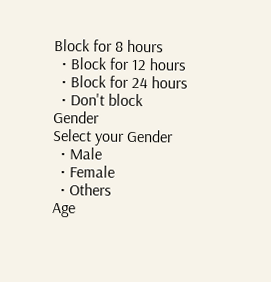Block for 8 hours
  • Block for 12 hours
  • Block for 24 hours
  • Don't block
Gender
Select your Gender
  • Male
  • Female
  • Others
Age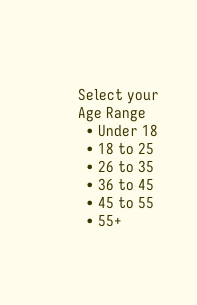Select your Age Range
  • Under 18
  • 18 to 25
  • 26 to 35
  • 36 to 45
  • 45 to 55
  • 55+